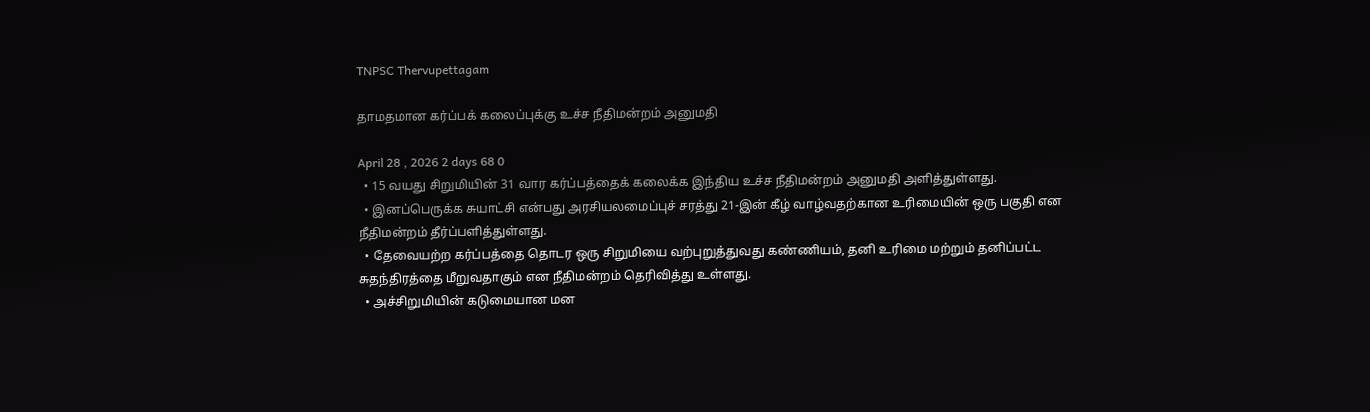TNPSC Thervupettagam

தாமதமான கர்ப்பக் கலைப்புக்கு உச்ச நீதிமன்றம் அனுமதி

April 28 , 2026 2 days 68 0
  • 15 வயது சிறுமியின் 31 வார கர்ப்பத்தைக் கலைக்க இந்திய உச்ச நீதிமன்றம் அனுமதி அளித்துள்ளது.
  • இனப்பெருக்க சுயாட்சி என்பது அரசியலமைப்புச் சரத்து 21-இன் கீழ் வாழ்வதற்கான உரிமையின் ஒரு பகுதி என நீதிமன்றம் தீர்ப்பளித்துள்ளது.
  • தேவையற்ற கர்ப்பத்தை தொடர ஒரு சிறுமியை வற்புறுத்துவது கண்ணியம், தனி உரிமை மற்றும் தனிப்பட்ட சுதந்திரத்தை மீறுவதாகும் என நீதிமன்றம் தெரிவித்து உள்ளது.
  • அச்சிறுமியின் கடுமையான மன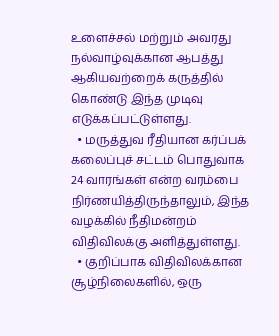உளைச்சல் மற்றும் அவரது நல்வாழ்வுக்கான ஆபத்து ஆகியவற்றைக் கருத்தில் கொண்டு இந்த முடிவு எடுக்கப்பட்டுள்ளது.
  • மருத்துவ ரீதியான கர்ப்பக் கலைப்புச் சட்டம் பொதுவாக 24 வாரங்கள் என்ற வரம்பை நிர்ணயித்திருந்தாலும், இந்த வழக்கில் நீதிமன்றம் விதிவிலக்கு அளித்துள்ளது.
  • குறிப்பாக விதிவிலக்கான சூழ்நிலைகளில், ஒரு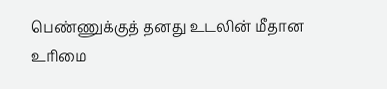பெண்ணுக்குத் தனது உடலின் மீதான உரிமை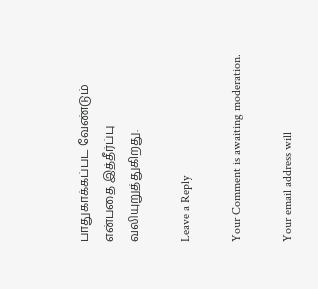பாதுகாக்கப்பட வேண்டும் என்பதை இத்தீர்ப்பு வலியுறுத்துகிறது.

Leave a Reply

Your Comment is awaiting moderation.

Your email address will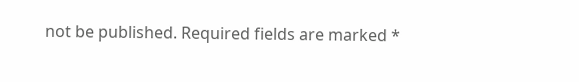not be published. Required fields are marked *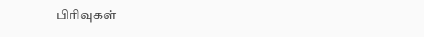பிரிவுகள்